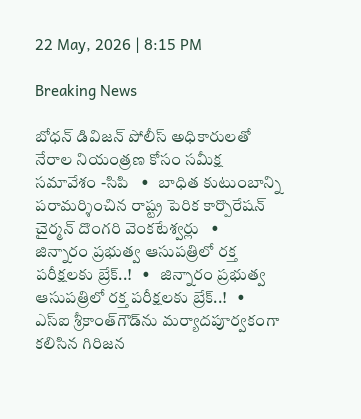22 May, 2026 | 8:15 PM

Breaking News

బోధన్ డివిజన్ పోలీస్ అధికారులతో నేరాల నియంత్రణ కోసం సమీక్ష సమావేశం -సిపి   •   బాధిత కుటుంబాన్ని పరామర్శించిన రాష్ట్ర పెరిక కార్పొరేషన్ చైర్మన్ దొంగరి వెంకటేశ్వర్లు   •   జిన్నారం ప్రభుత్వ ఆసుపత్రిలో రక్త పరీక్షలకు బ్రేక్..!   •   జిన్నారం ప్రభుత్వ ఆసుపత్రిలో రక్త పరీక్షలకు బ్రేక్..!   •   ఎస్ఐ శ్రీకాంత్‌గౌడ్‌ను మర్యాదపూర్వకంగా కలిసిన గిరిజన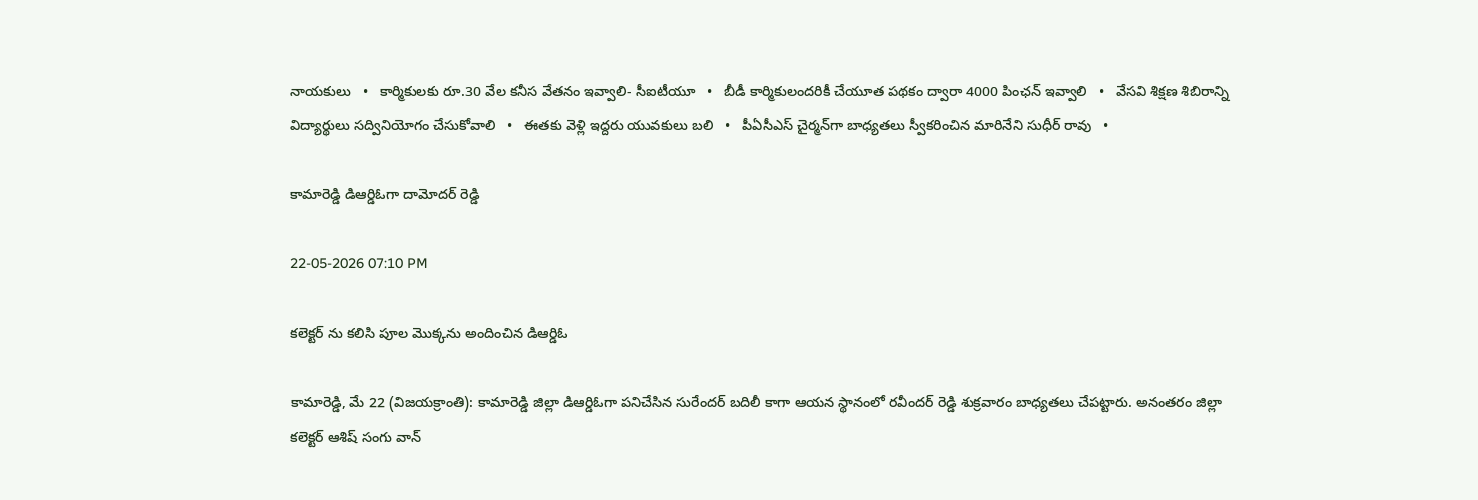నాయకులు   •   కార్మికులకు రూ.30 వేల కనీస వేతనం ఇవ్వాలి- సీఐటీయూ   •   బీడీ కార్మికులందరికీ చేయూత పథకం ద్వారా 4000 పింఛన్ ఇవ్వాలి   •   వేసవి శిక్షణ శిబిరాన్ని విద్యార్థులు సద్వినియోగం చేసుకోవాలి   •   ఈతకు వెళ్లి ఇద్దరు యువకులు బలి   •   పీఏసీఎస్ చైర్మన్‌గా బాధ్యతలు స్వీకరించిన మారినేని సుధీర్ రావు   •

కామారెడ్డి డిఆర్డిఓగా దామోదర్ రెడ్డి

22-05-2026 07:10 PM

కలెక్టర్ ను కలిసి పూల మొక్కను అందించిన డిఆర్డిఓ

కామారెడ్డి, మే 22 (విజయక్రాంతి): కామారెడ్డి జిల్లా డిఆర్డిఓగా పనిచేసిన సురేందర్ బదిలీ కాగా ఆయన స్థానంలో రవీందర్ రెడ్డి శుక్రవారం బాధ్యతలు చేపట్టారు. అనంతరం జిల్లా కలెక్టర్ ఆశిష్ సంగు వాన్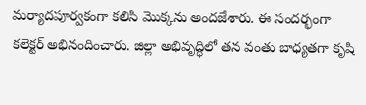మర్యాదపూర్వకంగా కలిసి మొక్కను అందజేశారు. ఈ సందర్భంగా కలెక్టర్ అభినందించారు. జిల్లా అభివృద్ధిలో తన వంతు బాధ్యతగా కృషి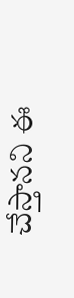చేస్తానని ఈ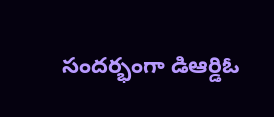సందర్భంగా డిఆర్డిఓ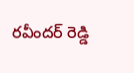రవీందర్ రెడ్డి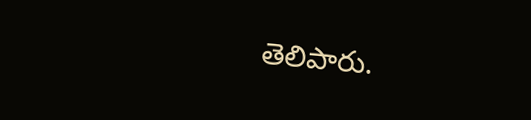తెలిపారు.